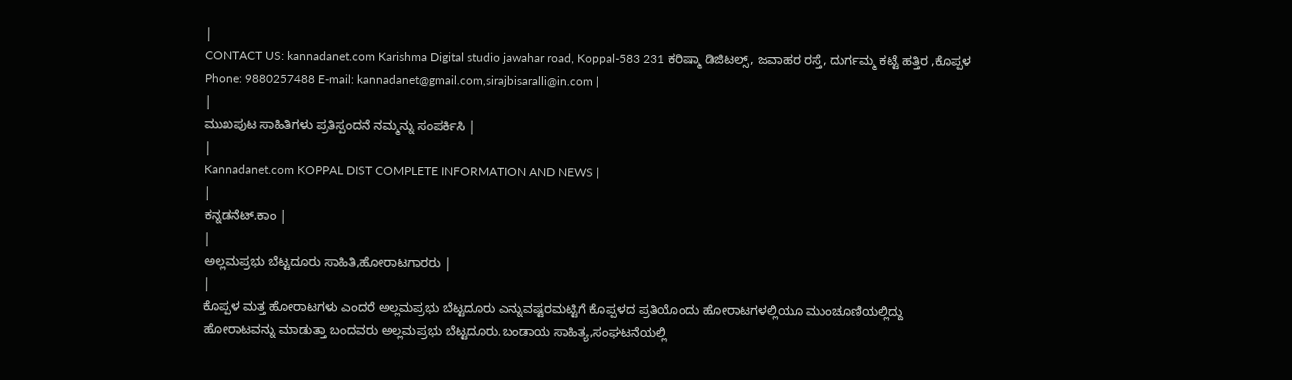|
CONTACT US: kannadanet.com Karishma Digital studio jawahar road, Koppal-583 231 ಕರಿಷ್ಮಾ ಡಿಜಿಟಲ್ಸ್, ಜವಾಹರ ರಸ್ತೆ, ದುರ್ಗಮ್ಮ ಕಟ್ಟೆ ಹತ್ತಿರ ,ಕೊಪ್ಪಳ Phone: 9880257488 E-mail: kannadanet@gmail.com,sirajbisaralli@in.com |
|
ಮುಖಪುಟ ಸಾಹಿತಿಗಳು ಪ್ರತಿಸ್ಪಂದನೆ ನಮ್ಮನ್ನು ಸಂಪರ್ಕಿಸಿ |
|
Kannadanet.com KOPPAL DIST COMPLETE INFORMATION AND NEWS |
|
ಕನ್ನಡನೆಟ್.ಕಾಂ |
|
ಅಲ್ಲಮಪ್ರಭು ಬೆಟ್ಟದೂರು ಸಾಹಿತಿ,ಹೋರಾಟಗಾರರು |
|
ಕೊಪ್ಪಳ ಮತ್ತ ಹೋರಾಟಗಳು ಎಂದರೆ ಅಲ್ಲಮಪ್ರಭು ಬೆಟ್ಟದೂರು ಎನ್ನುವಷ್ಟರಮಟ್ಟಿಗೆ ಕೊಪ್ಪಳದ ಪ್ರತಿಯೊಂದು ಹೋರಾಟಗಳಲ್ಲಿಯೂ ಮುಂಚೂಣಿಯಲ್ಲಿದ್ದು ಹೋರಾಟವನ್ನು ಮಾಡುತ್ತಾ ಬಂದವರು ಅಲ್ಲಮಪ್ರಭು ಬೆಟ್ಟದೂರು.ಬಂಡಾಯ ಸಾಹಿತ್ಯ,ಸಂಘಟನೆಯಲ್ಲಿ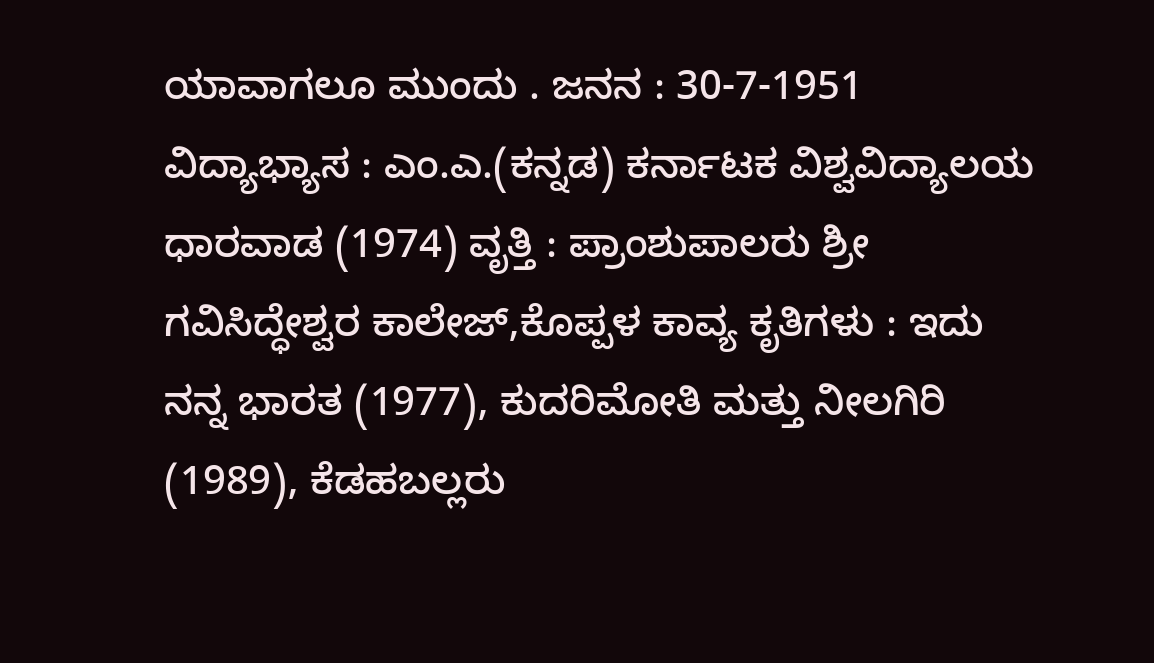ಯಾವಾಗಲೂ ಮುಂದು . ಜನನ : 30-7-1951 ವಿದ್ಯಾಭ್ಯಾಸ : ಎಂ.ಎ.(ಕನ್ನಡ) ಕರ್ನಾಟಕ ವಿಶ್ವವಿದ್ಯಾಲಯ ಧಾರವಾಡ (1974) ವೃತ್ತಿ : ಪ್ರಾಂಶುಪಾಲರು ಶ್ರೀ ಗವಿಸಿದ್ಧೇಶ್ವರ ಕಾಲೇಜ್,ಕೊಪ್ಪಳ ಕಾವ್ಯ ಕೃತಿಗಳು : ಇದು ನನ್ನ ಭಾರತ (1977), ಕುದರಿಮೋತಿ ಮತ್ತು ನೀಲಗಿರಿ (1989), ಕೆಡಹಬಲ್ಲರು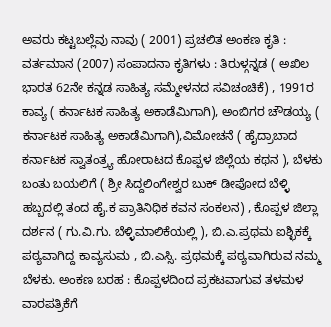ಅವರು ಕಟ್ಟಬಲ್ಲೆವು ನಾವು ( 2001) ಪ್ರಚಲಿತ ಅಂಕಣ ಕೃತಿ : ವರ್ತಮಾನ (2007) ಸಂಪಾದನಾ ಕೃತಿಗಳು : ತಿರುಳ್ಗನ್ನಡ ( ಅಖಿಲ ಭಾರತ 62ನೇ ಕನ್ನಡ ಸಾಹಿತ್ಯ ಸಮ್ಮೇಳನದ ಸವಿಚಂಚಿಕೆ) , 1991ರ ಕಾವ್ಯ ( ಕರ್ನಾಟಕ ಸಾಹಿತ್ಯ ಅಕಾಡೆಮಿಗಾಗಿ), ಅಂಬಿಗರ ಚೌಡಯ್ಯ ( ಕರ್ನಾಟಕ ಸಾಹಿತ್ಯ ಅಕಾಡೆಮಿಗಾಗಿ),ವಿಮೋಚನೆ ( ಹೈದ್ರಾಬಾದ ಕರ್ನಾಟಕ ಸ್ವಾತಂತ್ರ್ಯ ಹೋರಾಟದ ಕೊಪ್ಪಳ ಜಿಲ್ಲೆಯ ಕಥನ ), ಬೆಳಕು ಬಂತು ಬಯಲಿಗೆ ( ಶ್ರೀ ಸಿದ್ದಲಿಂಗೇಶ್ವರ ಬುಕ್ ಡೀಪೋದ ಬೆಳ್ಳಿ ಹಬ್ಬದಲ್ಲಿ ತಂದ ಹೈ.ಕ ಪ್ರಾತಿನಿಧಿಕ ಕವನ ಸಂಕಲನ) , ಕೊಪ್ಪಳ ಜಿಲ್ಲಾ ದರ್ಶನ ( ಗು.ವಿ.ಗು. ಬೆಳ್ಳಿಮಾಲಿಕೆಯಲ್ಲಿ ), ಬಿ.ಎ.ಪ್ರಥಮ ಐಶ್ಛಿಕಕ್ಕೆ ಪಠ್ಯವಾಗಿದ್ದ ಕಾವ್ಯಸುಮ , ಬಿ.ಎಸ್ಸಿ. ಪ್ರಥಮಕ್ಕೆ ಪಠ್ಯವಾಗಿರುವ ನಮ್ಮ ಬೆಳಕು. ಅಂಕಣ ಬರಹ : ಕೊಪ್ಪಳದಿಂದ ಪ್ರಕಟವಾಗುವ ತಳಮಳ ವಾರಪತ್ರಿಕೆಗೆ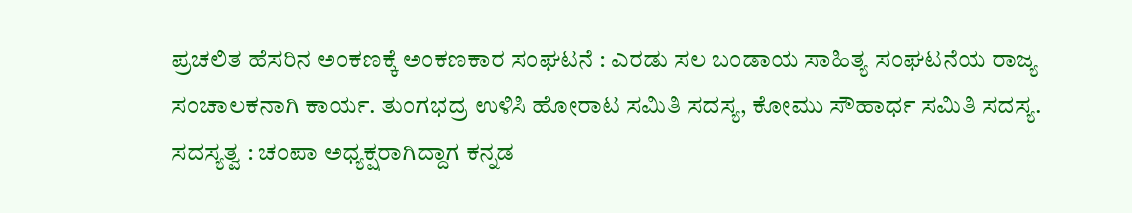ಪ್ರಚಲಿತ ಹೆಸರಿನ ಅಂಕಣಕ್ಕೆ ಅಂಕಣಕಾರ ಸಂಘಟನೆ : ಎರಡು ಸಲ ಬಂಡಾಯ ಸಾಹಿತ್ಯ ಸಂಘಟನೆಯ ರಾಜ್ಯ ಸಂಚಾಲಕನಾಗಿ ಕಾರ್ಯ. ತುಂಗಭದ್ರ ಉಳಿಸಿ ಹೋರಾಟ ಸಮಿತಿ ಸದಸ್ಯ, ಕೋಮು ಸೌಹಾರ್ಧ ಸಮಿತಿ ಸದಸ್ಯ. ಸದಸ್ಯತ್ವ : ಚಂಪಾ ಅಧ್ಯಕ್ಷರಾಗಿದ್ದಾಗ ಕನ್ನಡ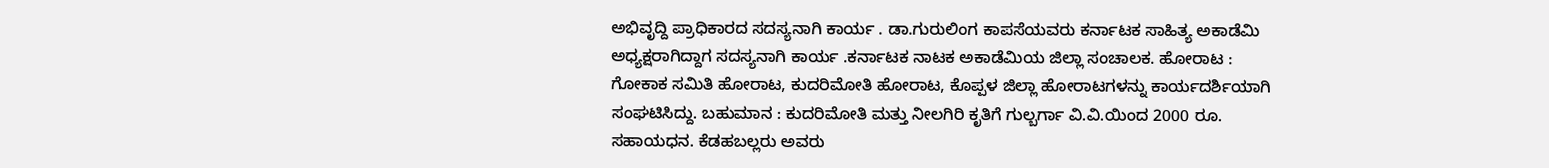ಅಭಿವೃದ್ದಿ ಪ್ರಾಧಿಕಾರದ ಸದಸ್ಯನಾಗಿ ಕಾರ್ಯ . ಡಾ.ಗುರುಲಿಂಗ ಕಾಪಸೆಯವರು ಕರ್ನಾಟಕ ಸಾಹಿತ್ಯ ಅಕಾಡೆಮಿ ಅಧ್ಯಕ್ಷರಾಗಿದ್ದಾಗ ಸದಸ್ಯನಾಗಿ ಕಾರ್ಯ .ಕರ್ನಾಟಕ ನಾಟಕ ಅಕಾಡೆಮಿಯ ಜಿಲ್ಲಾ ಸಂಚಾಲಕ. ಹೋರಾಟ : ಗೋಕಾಕ ಸಮಿತಿ ಹೋರಾಟ, ಕುದರಿಮೋತಿ ಹೋರಾಟ, ಕೊಪ್ಪಳ ಜಿಲ್ಲಾ ಹೋರಾಟಗಳನ್ನು ಕಾರ್ಯದರ್ಶಿಯಾಗಿ ಸಂಘಟಿಸಿದ್ದು. ಬಹುಮಾನ : ಕುದರಿಮೋತಿ ಮತ್ತು ನೀಲಗಿರಿ ಕೃತಿಗೆ ಗುಲ್ಬರ್ಗಾ ವಿ.ವಿ.ಯಿಂದ 2000 ರೂ. ಸಹಾಯಧನ. ಕೆಡಹಬಲ್ಲರು ಅವರು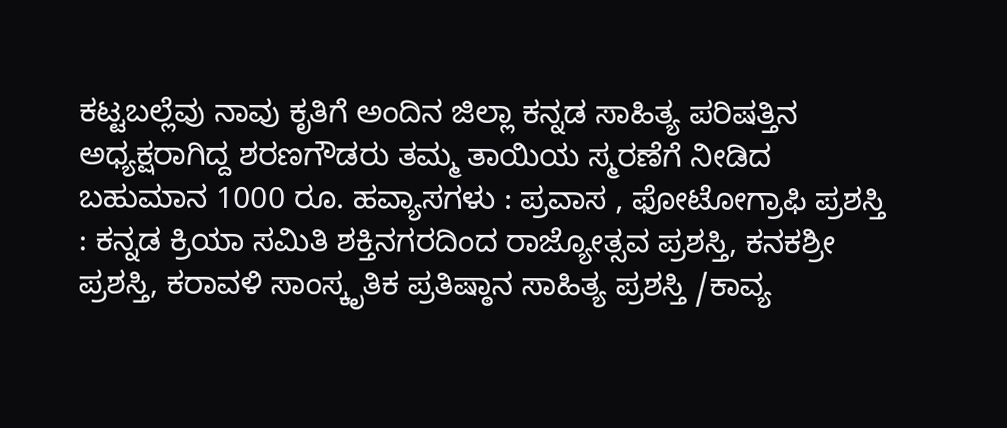ಕಟ್ಟಬಲ್ಲೆವು ನಾವು ಕೃತಿಗೆ ಅಂದಿನ ಜಿಲ್ಲಾ ಕನ್ನಡ ಸಾಹಿತ್ಯ ಪರಿಷತ್ತಿನ ಅಧ್ಯಕ್ಷರಾಗಿದ್ದ ಶರಣಗೌಡರು ತಮ್ಮ ತಾಯಿಯ ಸ್ಮರಣೆಗೆ ನೀಡಿದ ಬಹುಮಾನ 1000 ರೂ. ಹವ್ಯಾಸಗಳು : ಪ್ರವಾಸ , ಫೋಟೋಗ್ರಾಫಿ ಪ್ರಶಸ್ತಿ : ಕನ್ನಡ ಕ್ರಿಯಾ ಸಮಿತಿ ಶಕ್ತಿನಗರದಿಂದ ರಾಜ್ಯೋತ್ಸವ ಪ್ರಶಸ್ತಿ, ಕನಕಶ್ರೀ ಪ್ರಶಸ್ತಿ, ಕರಾವಳಿ ಸಾಂಸ್ಕೃತಿಕ ಪ್ರತಿಷ್ಠಾನ ಸಾಹಿತ್ಯ ಪ್ರಶಸ್ತಿ /ಕಾವ್ಯ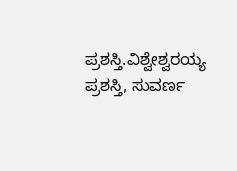ಪ್ರಶಸ್ತಿ.ವಿಶ್ವೇಶ್ವರಯ್ಯ ಪ್ರಶಸ್ತಿ, ಸುವರ್ಣ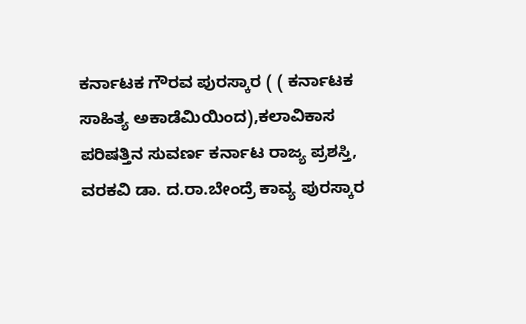ಕರ್ನಾಟಕ ಗೌರವ ಪುರಸ್ಕಾರ ( ( ಕರ್ನಾಟಕ ಸಾಹಿತ್ಯ ಅಕಾಡೆಮಿಯಿಂದ),ಕಲಾವಿಕಾಸ ಪರಿಷತ್ತಿನ ಸುವರ್ಣ ಕರ್ನಾಟ ರಾಜ್ಯ ಪ್ರಶಸ್ತಿ, ವರಕವಿ ಡಾ. ದ.ರಾ.ಬೇಂದ್ರೆ ಕಾವ್ಯ ಪುರಸ್ಕಾರ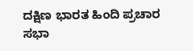ದಕ್ಷಿಣ ಭಾರತ ಹಿಂದಿ ಪ್ರಚಾರ ಸಭಾ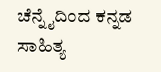ಚೆನ್ನೈದಿಂದ ಕನ್ನಡ ಸಾಹಿತ್ಯ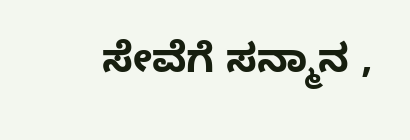ಸೇವೆಗೆ ಸನ್ಮಾನ ,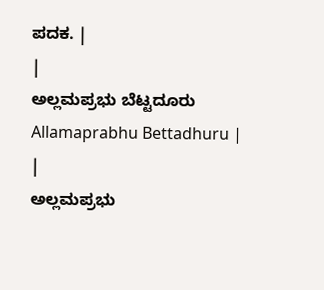ಪದಕ. |
|
ಅಲ್ಲಮಪ್ರಭು ಬೆಟ್ಟದೂರು Allamaprabhu Bettadhuru |
|
ಅಲ್ಲಮಪ್ರಭು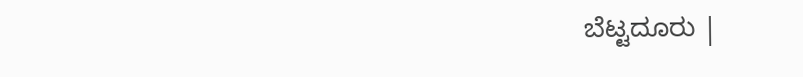ಬೆಟ್ಟದೂರು |